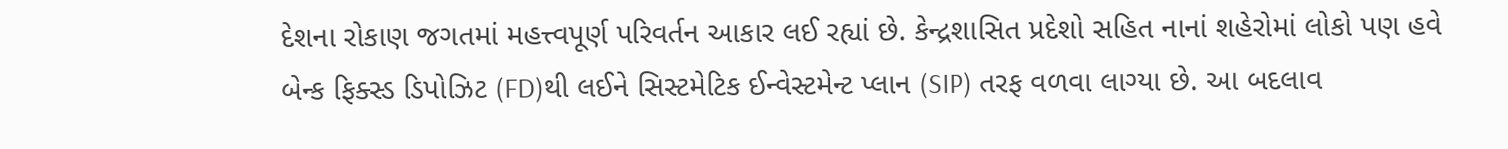દેશના રોકાણ જગતમાં મહત્ત્વપૂર્ણ પરિવર્તન આકાર લઈ રહ્યાં છે. કેન્દ્રશાસિત પ્રદેશો સહિત નાનાં શહેરોમાં લોકો પણ હવે બેન્ક ફિક્સ્ડ ડિપોઝિટ (FD)થી લઈને સિસ્ટમેટિક ઈન્વેસ્ટમેન્ટ પ્લાન (SIP) તરફ વળવા લાગ્યા છે. આ બદલાવ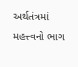અર્થતંત્રમાં મહત્ત્વનો ભાગ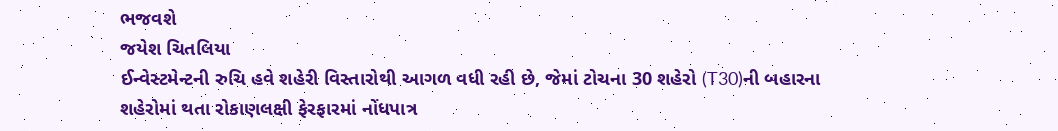ભજવશે
જયેશ ચિતલિયા
ઈન્વેસ્ટમેન્ટની રુચિ હવે શહેરી વિસ્તારોથી આગળ વધી રહી છે, જેમાં ટોચના 30 શહેરો (T30)ની બહારના શહેરોમાં થતા રોકાણલક્ષી ફેરફારમાં નોંધપાત્ર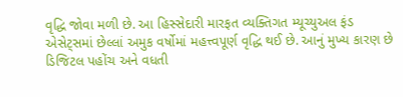વૃદ્ધિ જોવા મળી છે. આ હિસ્સેદારી મારફત વ્યક્તિગત મ્યૂચ્યુઅલ ફંડ એસેટ્સમાં છેલ્લાં અમુક વર્ષોમાં મહત્ત્વપૂર્ણ વૃદ્ધિ થઈ છે. આનું મુખ્ય કારણ છે ડિજિટલ પહોંચ અને વધતી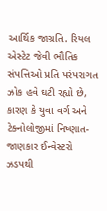આર્થિક જાગ્રતિ. રિયલ એસ્ટેટ જેવી ભૌતિક સંપત્તિઓ પ્રતિ પરંપરાગત ઝોક હવે ઘટી રહ્યો છે, કારણ કે યુવા વર્ગ અને ટેક્નોલોજીમાં નિષ્ણાત-જાણકાર ઈન્વેસ્ટરો ઝડપથી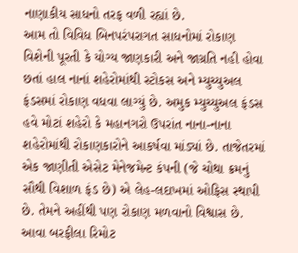નાણાકીય સાધનો તરફ વળી રહ્યાં છે.
આમ તો વિવિધ બિનપરંપરાગત સાધનોમાં રોકાણ વિશેની પૂરતી કે યોગ્ય જાણકારી અને જાગ્રતિ નહી હોવા છતાં હાલ નાનાં શહેરોમાંથી સ્ટોકસ અને મ્યુચ્યુઅલ ફંડસમાં રોકાણ વધવા લાગ્યું છે. અમુક મ્યુચ્યુઅલ ફંડસ હવે મોટાં શહેરો કે મહાનગરો ઉપરાંત નાના-નાના શહેરોમાંથી રોકાણકારોને આકર્ષવા માંડ્યાં છે. તાજેતરમાં એક જાણીતી એસેટ મેનેજમેન્ટ કંપની (જે ચોથા ક્રમનું સૌથી વિશાળ ફંડ છે) એ લેહ-લદાખમાં ઓફિસ સ્થાપી છે. તેમને અહીંથી પણ રોકાણ મળવાનો વિશ્વાસ છે. આવા બરફીલા રિમોટ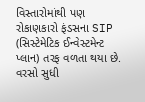વિસ્તારોમાંથી પણ રોકાણકારો ફંડસના SIP (સિસ્ટેમેટિક ઈન્વેસ્ટમેન્ટ પ્લાન) તરફ વળતા થયા છે. વરસો સુધી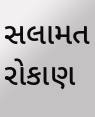સલામત રોકાણ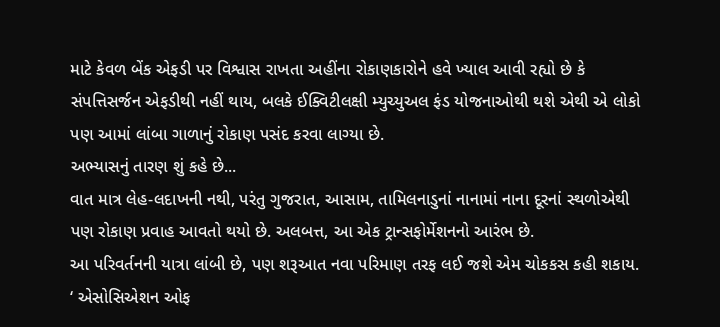માટે કેવળ બેંક એફડી પર વિશ્વાસ રાખતા અહીંના રોકાણકારોને હવે ખ્યાલ આવી રહ્યો છે કે સંપત્તિસર્જન એફડીથી નહીં થાય, બલકે ઈક્વિટીલક્ષી મ્યુચ્યુઅલ ફંડ યોજનાઓથી થશે એથી એ લોકો પણ આમાં લાંબા ગાળાનું રોકાણ પસંદ કરવા લાગ્યા છે.
અભ્યાસનું તારણ શું કહે છે...
વાત માત્ર લેહ-લદાખની નથી, પરંતુ ગુજરાત, આસામ, તામિલનાડુનાં નાનામાં નાના દૂરનાં સ્થળોએથી પણ રોકાણ પ્રવાહ આવતો થયો છે. અલબત્ત, આ એક ટ્રાન્સફોર્મેશનનો આરંભ છે.
આ પરિવર્તનની યાત્રા લાંબી છે, પણ શરૂઆત નવા પરિમાણ તરફ લઈ જશે એમ ચોકકસ કહી શકાય. ‘ એસોસિએશન ઓફ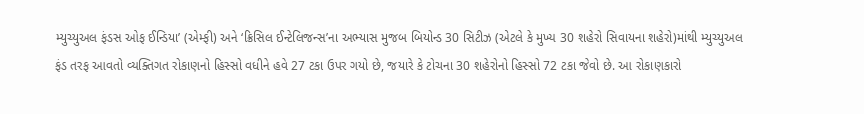મ્યુચ્યુઅલ ફંડસ ઓફ ઈન્ડિયા’ (એમ્ફી) અને ‘ક્રિસિલ ઈન્ટેલિજન્સ’ના અભ્યાસ મુજબ બિયોન્ડ 30 સિટીઝ (એટલે કે મુખ્ય 30 શહેરો સિવાયના શહેરો)માંથી મ્યુચ્યુઅલ ફંડ તરફ આવતો વ્યક્તિગત રોકાણનો હિસ્સો વધીને હવે 27 ટકા ઉપર ગયો છે, જયારે કે ટોચના 30 શહેરોનો હિસ્સો 72 ટકા જેવો છે. આ રોકાણકારો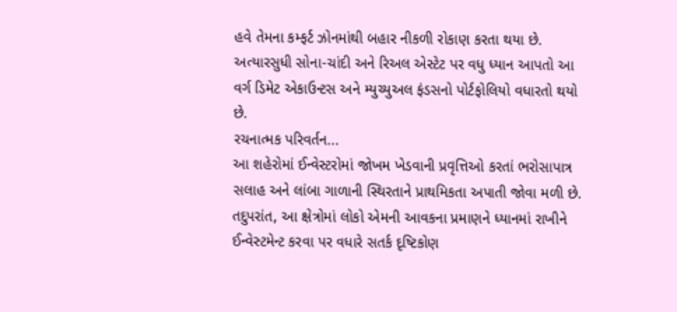હવે તેમના કમ્ફર્ટ ઝોનમાંથી બહાર નીકળી રોકાણ કરતા થયા છે. અત્યારસુધી સોના-ચાંદી અને રિઅલ એસ્ટેટ પર વધુ ધ્યાન આપતો આ વર્ગ ડિમેટ એકાઉન્ટસ અને મ્યુચ્યુઅલ ફંડસનો પોર્ટફોલિયો વધારતો થયો છે.
રચનાત્મક પરિવર્તન...
આ શહેરોમાં ઈન્વેસ્ટરોમાં જોખમ ખેડવાની પ્રવૃત્તિઓ કરતાં ભરોસાપાત્ર સલાહ અને લાંબા ગાળાની સ્થિરતાને પ્રાથમિકતા અપાતી જોવા મળી છે. તદુપરાંત, આ ક્ષેત્રોમાં લોકો એમની આવકના પ્રમાણને ધ્યાનમાં રાખીને ઈન્વેસ્ટમેન્ટ કરવા પર વધારે સતર્ક દૃષ્ટિકોણ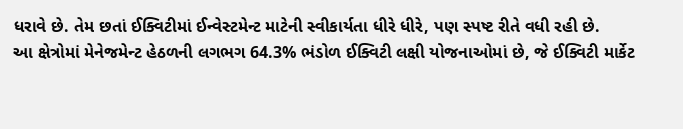ધરાવે છે. તેમ છતાં ઈક્વિટીમાં ઈન્વેસ્ટમેન્ટ માટેની સ્વીકાર્યતા ધીરે ધીરે, પણ સ્પષ્ટ રીતે વધી રહી છે.
આ ક્ષેત્રોમાં મેનેજમેન્ટ હેઠળની લગભગ 64.3% ભંડોળ ઈક્વિટી લક્ષી યોજનાઓમાં છે, જે ઈક્વિટી માર્કેટ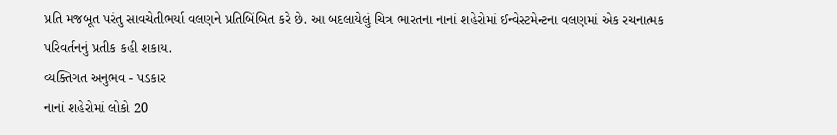પ્રતિ મજબૂત પરંતુ સાવચેતીભર્યા વલણને પ્રતિબિંબિત કરે છે. આ બદલાયેલું ચિત્ર ભારતના નાનાં શહેરોમાં ઈન્વેસ્ટમેન્ટના વલણમાં એક રચનાત્મક પરિવર્તનનું પ્રતીક કહી શકાય.
વ્યક્તિગત અનુભવ - પડકાર
નાનાં શહેરોમાં લોકો 20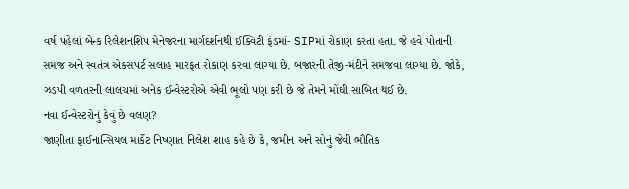વર્ષ પહેલાં બેન્ક રિલેશનશિપ મેનેજરના માર્ગદર્શનથી ઈક્વિટી ફંડમાં- SIPમાં રોકાણ કરતા હતા. જે હવે પોતાની સમજ અને સ્વતંત્ર એકસપર્ટ સલાહ મારફત રોકાણ કરવા લાગ્યા છે. બજારની તેજી-મંદીને સમજવા લાગ્યા છે. જોકે, ઝડપી વળતરની લાલચમાં અનેક ઈન્વેસ્ટરોએ એવી ભૂલો પણ કરી છે જે તેમને મોંઘી સાબિત થઈ છે.
નવા ઈન્વેસ્ટરોનું કેવું છે વલણ?
જાણીતા ફાઈનાન્સિયલ માર્કેટ નિષ્ણાત નિલેશ શાહ કહે છે કે, જમીન અને સોનું જેવી ભૌતિક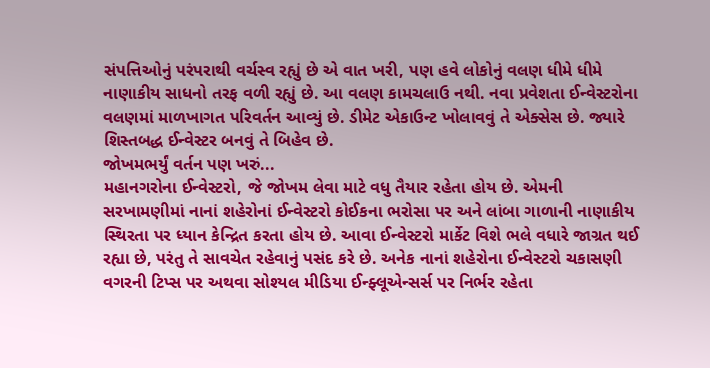સંપત્તિઓનું પરંપરાથી વર્ચસ્વ રહ્યું છે એ વાત ખરી, પણ હવે લોકોનું વલણ ધીમે ધીમે નાણાકીય સાધનો તરફ વળી રહ્યું છે. આ વલણ કામચલાઉ નથી. નવા પ્રવેશતા ઈન્વેસ્ટરોના વલણમાં માળખાગત પરિવર્તન આવ્યું છે. ડીમેટ એકાઉન્ટ ખોલાવવું તે એક્સેસ છે. જ્યારે શિસ્તબદ્ધ ઈન્વેસ્ટર બનવું તે બિહેવ છે.
જોખમભર્યું વર્તન પણ ખરું...
મહાનગરોના ઈન્વેસ્ટરો, જે જોખમ લેવા માટે વધુ તૈયાર રહેતા હોય છે. એમની સરખામણીમાં નાનાં શહેરોનાં ઈન્વેસ્ટરો કોઈકના ભરોસા પર અને લાંબા ગાળાની નાણાકીય સ્થિરતા પર ધ્યાન કેન્દ્રિત કરતા હોય છે. આવા ઈન્વેસ્ટરો માર્કેટ વિશે ભલે વધારે જાગ્રત થઈ રહ્યા છે, પરંતુ તે સાવચેત રહેવાનું પસંદ કરે છે. અનેક નાનાં શહેરોના ઈન્વેસ્ટરો ચકાસણી વગરની ટિપ્સ પર અથવા સોશ્યલ મીડિયા ઈન્ફ્લૂએન્સર્સ પર નિર્ભર રહેતા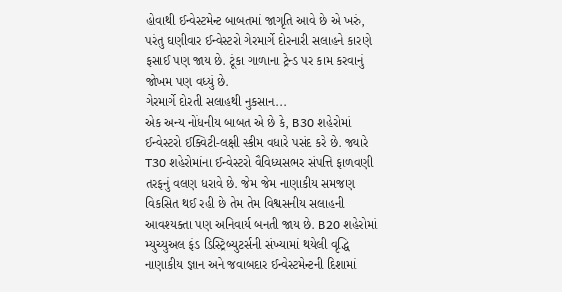હોવાથી ઈન્વેસ્ટમેન્ટ બાબતમાં જાગૃતિ આવે છે એ ખરું, પરંતુ ઘણીવાર ઈન્વેસ્ટરો ગેરમાર્ગે દોરનારી સલાહને કારણે ફસાઈ પણ જાય છે. ટૂંકા ગાળાના ટ્રેન્ડ પર કામ કરવાનું જોખમ પણ વધ્યું છે.
ગેરમાર્ગે દોરતી સલાહથી નુકસાન...
એક અન્ય નોંધનીય બાબત એ છે કે, B30 શહેરોમાં ઈન્વેસ્ટરો ઈક્વિટી-લક્ષી સ્કીમ વધારે પસંદ કરે છે. જ્યારે T30 શહેરોમાંના ઈન્વેસ્ટરો વૈવિધ્યસભર સંપત્તિ ફાળવણી તરફનું વલણ ધરાવે છે. જેમ જેમ નાણાકીય સમજણ વિકસિત થઈ રહી છે તેમ તેમ વિશ્વસનીય સલાહની આવશ્યક્તા પણ અનિવાર્ય બનતી જાય છે. B20 શહેરોમાં મ્યુચ્યુઅલ ફંડ ડિસ્ટ્રિબ્યુટર્સની સંખ્યામાં થયેલી વૃદ્ધિ નાણાકીય જ્ઞાન અને જવાબદાર ઈન્વેસ્ટમેન્ટની દિશામાં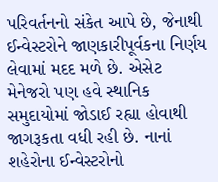પરિવર્તનનો સંકેત આપે છે, જેનાથી ઈન્વેસ્ટરોને જાણકારીપૂર્વકના નિર્ણય લેવામાં મદદ મળે છે. એસેટ મેનેજરો પણ હવે સ્થાનિક સમુદાયોમાં જોડાઈ રહ્યા હોવાથી જાગરૂકતા વધી રહી છે. નાનાં શહેરોના ઈન્વેસ્ટરોનો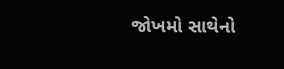જોખમો સાથેનો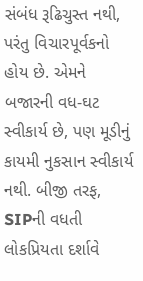સંબંધ રૂઢિચુસ્ત નથી, પરંતુ વિચારપૂર્વકનો હોય છે. એમને બજારની વધ-ઘટ સ્વીકાર્ય છે, પણ મૂડીનું કાયમી નુકસાન સ્વીકાર્ય નથી. બીજી તરફ, SIPની વધતી લોકપ્રિયતા દર્શાવે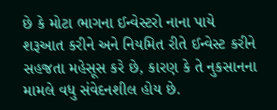છે કે મોટા ભાગના ઈન્વેસ્ટરો નાના પાયે શરૂઆત કરીને અને નિયમિત રીતે ઈન્વેસ્ટ કરીને સહજતા મહેસૂસ કરે છે, કારણ કે તે નુકસાનના મામલે વધુ સંવેદનશીલ હોય છે.